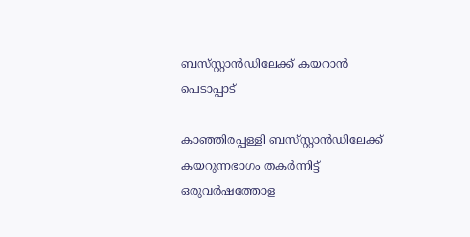ബസ്‌സ്റ്റാൻഡിലേക്ക് കയറാൻ പെടാപ്പാട്

കാഞ്ഞിരപ്പള്ളി ബസ്‍സ്റ്റാൻഡിലേക്ക് കയറുന്നഭാഗം തകർന്നിട്ട് ഒരുവർഷത്തോള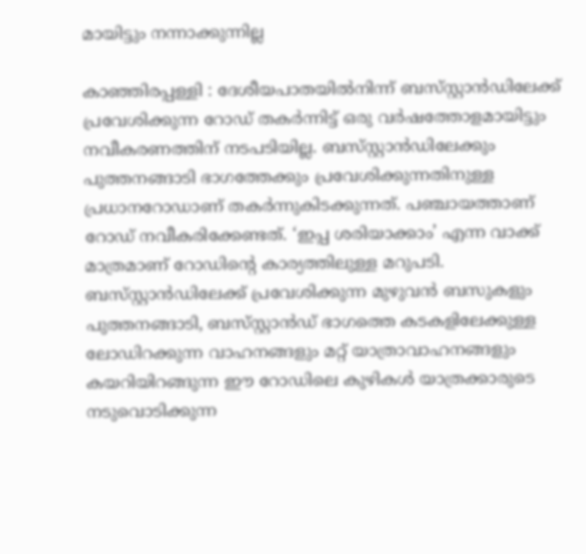മായിട്ടും നന്നാക്കുന്നില്ല

കാഞ്ഞിരപ്പള്ളി : ദേശീയപാതയിൽനിന്ന് ബസ്‌സ്റ്റാൻഡിലേക്ക് പ്രവേശിക്കുന്ന റോഡ് തകർന്നിട്ട് ഒരു വർഷത്തോളമായിട്ടും നവീകരണത്തിന്‌ നടപടിയില്ല. ബസ്‌സ്റ്റാൻഡിലേക്കും പുത്തനങ്ങാടി ഭാഗത്തേക്കും പ്രവേശിക്കുന്നതിനുള്ള പ്രധാനറോഡാണ് തകർന്നുകിടക്കുന്നത്. പഞ്ചായത്താണ് റോഡ് നവീകരിക്കേണ്ടത്. ‘ഇപ്പ ശരിയാക്കാം’ എന്ന വാക്ക് മാത്രമാണ് റോഡിന്റെ കാര്യത്തിലുള്ള മറുപടി. ബസ്‍സ്റ്റാൻഡിലേക്ക് പ്രവേശിക്കുന്ന മുഴുവൻ ബസുകളും പുത്തനങ്ങാടി, ബസ്‍സ്റ്റാൻഡ് ഭാഗത്തെ കടകളിലേക്കുള്ള ലോഡിറക്കുന്ന വാഹനങ്ങളും മറ്റ് യാത്രാവാഹനങ്ങളും കയറിയിറങ്ങുന്ന ഈ റോഡിലെ കുഴികൾ യാത്രക്കാരുടെ നടുവൊടിക്കുന്ന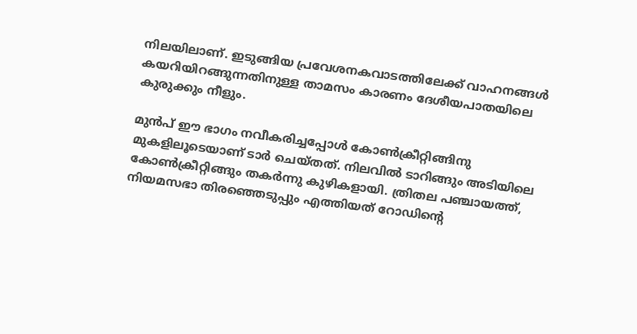നിലയിലാണ്. ഇടുങ്ങിയ പ്രവേശനകവാടത്തിലേക്ക് വാഹനങ്ങൾ കയറിയിറങ്ങുന്നതിനുള്ള താമസം കാരണം ദേശീയപാതയിലെ കുരുക്കും നീളും.

മുൻപ് ഈ ഭാഗം നവീകരിച്ചപ്പോൾ കോൺക്രീറ്റിങ്ങിനു മുകളിലൂടെയാണ് ടാർ ചെയ്തത്. നിലവിൽ ടാറിങ്ങും അടിയിലെ കോൺക്രീറ്റിങ്ങും തകർന്നു കുഴികളായി. ത്രിതല പഞ്ചായത്ത്, നിയമസഭാ തിരഞ്ഞെടുപ്പും എത്തിയത് റോഡിന്റെ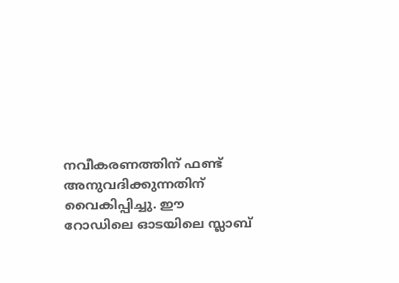നവീകരണത്തിന് ഫണ്ട് അനുവദിക്കുന്നതിന് വൈകിപ്പിച്ചു. ഈ റോഡിലെ ഓടയിലെ സ്ലാബ്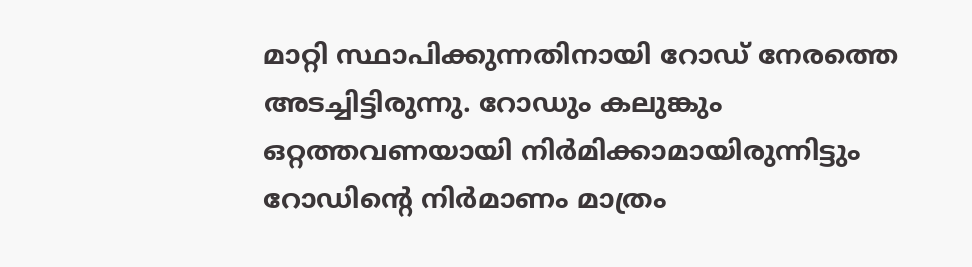മാറ്റി സ്ഥാപിക്കുന്നതിനായി റോഡ് നേരത്തെ അടച്ചിട്ടിരുന്നു. റോഡും കലുങ്കും ഒറ്റത്തവണയായി നിർമിക്കാമായിരുന്നിട്ടും റോഡിന്റെ നിർമാണം മാത്രം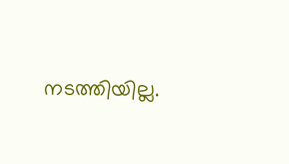നടത്തിയില്ല.